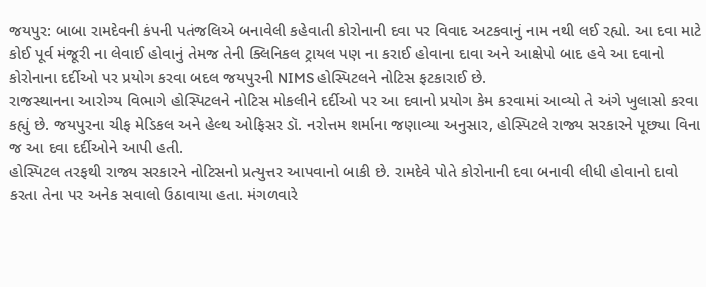જયપુર: બાબા રામદેવની કંપની પતંજલિએ બનાવેલી કહેવાતી કોરોનાની દવા પર વિવાદ અટકવાનું નામ નથી લઈ રહ્યો. આ દવા માટે કોઈ પૂર્વ મંજૂરી ના લેવાઈ હોવાનું તેમજ તેની ક્લિનિકલ ટ્રાયલ પણ ના કરાઈ હોવાના દાવા અને આક્ષેપો બાદ હવે આ દવાનો કોરોનાના દર્દીઓ પર પ્રયોગ કરવા બદલ જયપુરની NIMS હોસ્પિટલને નોટિસ ફટકારાઈ છે.
રાજસ્થાનના આરોગ્ય વિભાગે હોસ્પિટલને નોટિસ મોકલીને દર્દીઓ પર આ દવાનો પ્રયોગ કેમ કરવામાં આવ્યો તે અંગે ખુલાસો કરવા કહ્યું છે. જયપુરના ચીફ મેડિકલ અને હેલ્થ ઓફિસર ડૉ. નરોત્તમ શર્માના જણાવ્યા અનુસાર, હોસ્પિટલે રાજ્ય સરકારને પૂછ્યા વિના જ આ દવા દર્દીઓને આપી હતી.
હોસ્પિટલ તરફથી રાજ્ય સરકારને નોટિસનો પ્રત્યુત્તર આપવાનો બાકી છે. રામદેવે પોતે કોરોનાની દવા બનાવી લીધી હોવાનો દાવો કરતા તેના પર અનેક સવાલો ઉઠાવાયા હતા. મંગળવારે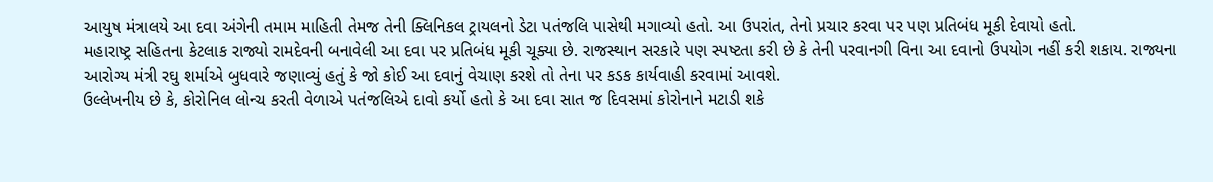આયુષ મંત્રાલયે આ દવા અંગેની તમામ માહિતી તેમજ તેની ક્લિનિકલ ટ્રાયલનો ડેટા પતંજલિ પાસેથી મગાવ્યો હતો. આ ઉપરાંત, તેનો પ્રચાર કરવા પર પણ પ્રતિબંધ મૂકી દેવાયો હતો.
મહારાષ્ટ્ર સહિતના કેટલાક રાજ્યો રામદેવની બનાવેલી આ દવા પર પ્રતિબંધ મૂકી ચૂક્યા છે. રાજસ્થાન સરકારે પણ સ્પષ્ટતા કરી છે કે તેની પરવાનગી વિના આ દવાનો ઉપયોગ નહીં કરી શકાય. રાજ્યના આરોગ્ય મંત્રી રઘુ શર્માએ બુધવારે જણાવ્યું હતું કે જો કોઈ આ દવાનું વેચાણ કરશે તો તેના પર કડક કાર્યવાહી કરવામાં આવશે.
ઉલ્લેખનીય છે કે, કોરોનિલ લોન્ચ કરતી વેળાએ પતંજલિએ દાવો કર્યો હતો કે આ દવા સાત જ દિવસમાં કોરોનાને મટાડી શકે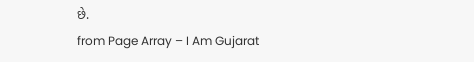છે.
from Page Array – I Am Gujarat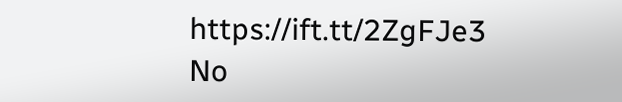https://ift.tt/2ZgFJe3
No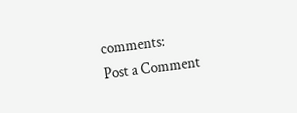comments:
Post a Comment